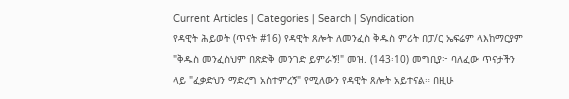Current Articles | Categories | Search | Syndication
የዳዊት ሕይወት (ጥናት #16) የዳዊት ጸሎት ለመንፈስ ቅዱስ ምሪት በፓ/ር ኤፍሬም ላእከማርያም "ቅዱስ መንፈስህም በጽድቅ መንገድ ይምራኝ!" መዝ. (143፡10) መግቢያ፦ ባለፈው ጥናታችን ላይ "ፈቃድህን ማድረግ አስተምረኝ" የሚለውን የዳዊት ጸሎት አይተናል። በዚሁ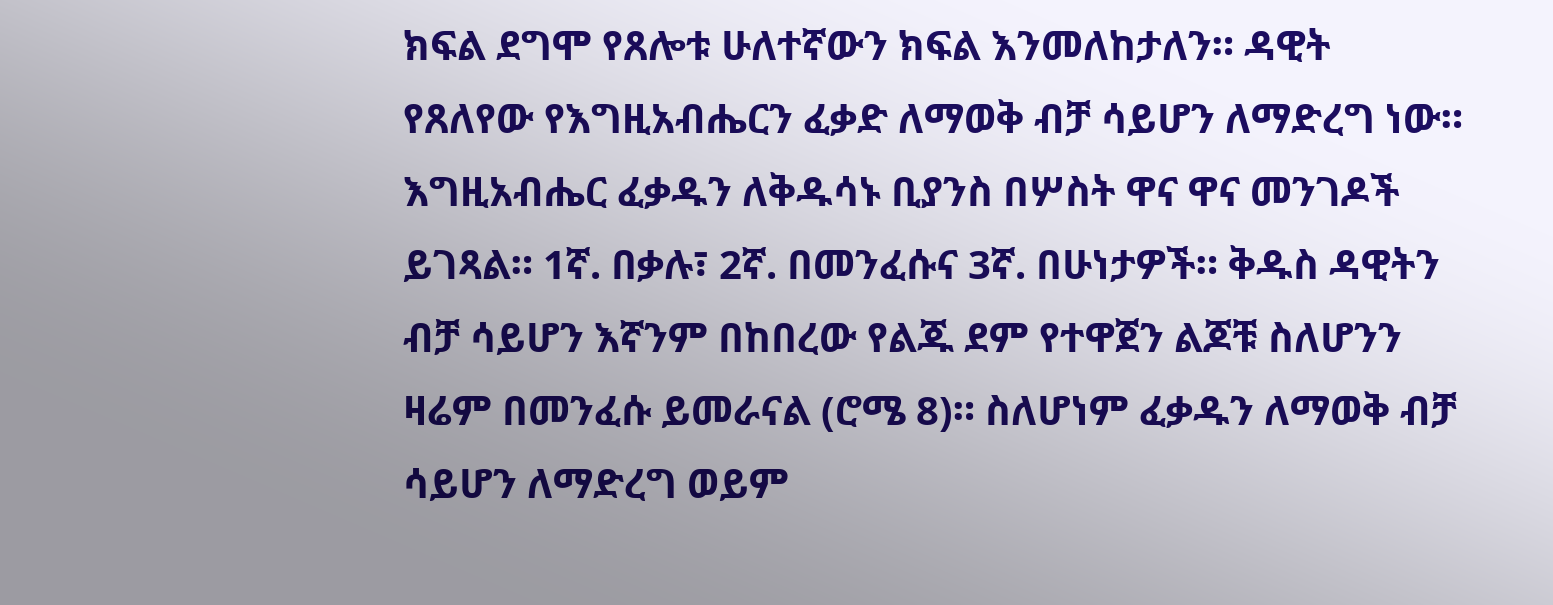ክፍል ደግሞ የጸሎቱ ሁለተኛውን ክፍል እንመለከታለን። ዳዊት የጸለየው የእግዚአብሔርን ፈቃድ ለማወቅ ብቻ ሳይሆን ለማድረግ ነው። እግዚአብሔር ፈቃዱን ለቅዱሳኑ ቢያንስ በሦስት ዋና ዋና መንገዶች ይገጻል። 1ኛ. በቃሉ፣ 2ኛ. በመንፈሱና 3ኛ. በሁነታዎች። ቅዱስ ዳዊትን ብቻ ሳይሆን እኛንም በከበረው የልጁ ደም የተዋጀን ልጆቹ ስለሆንን ዛሬም በመንፈሱ ይመራናል (ሮሜ 8)። ስለሆነም ፈቃዱን ለማወቅ ብቻ ሳይሆን ለማድረግ ወይም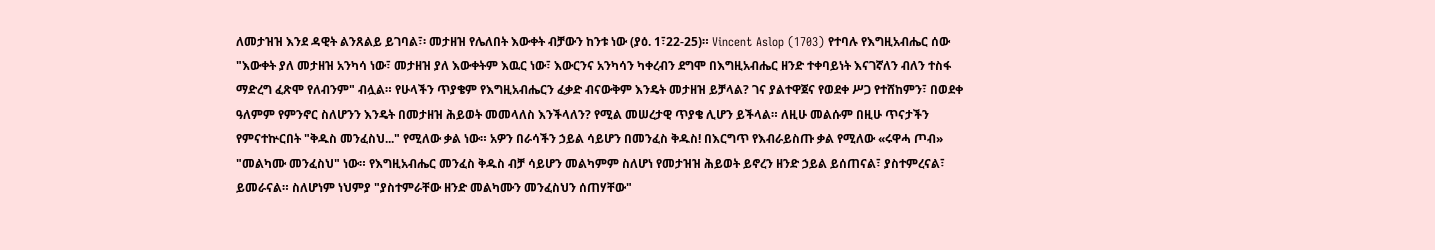ለመታዝዝ እንደ ዳዊት ልንጸልይ ይገባል፣፡ መታዘዝ የሌለበት እውቀት ብቻውን ከንቱ ነው (ያዕ. 1፣22-25)። Vincent Aslop (1703) የተባሉ የእግዚአብሔር ሰው "እውቀት ያለ መታዘዝ አንካሳ ነው፣ መታዘዝ ያለ እውቀትም እዉር ነው፣ እውርንና አንካሳን ካቀረብን ደግሞ በእግዚአብሔር ዘንድ ተቀባይነት እናገኛለን ብለን ተስፋ ማድረግ ፈጽሞ የለብንም" ብሏል። የሁላችን ጥያቄም የእግዚአብሔርን ፈቃድ ብናውቅም እንዴት መታዘዝ ይቻላል? ገና ያልተዋጀና የወደቀ ሥጋ የተሸከምን፣ በወደቀ ዓለምም የምንኖር ስለሆንን እንዴት በመታዘዝ ሕይወት መመላለስ እንችላለን? የሚል መሠረታዊ ጥያቄ ሊሆን ይችላል። ለዚሁ መልሱም በዚሁ ጥናታችን የምናተኵርበት "ቅዱስ መንፈስህ..." የሚለው ቃል ነው። አዎን በራሳችን ኃይል ሳይሆን በመንፈስ ቅዱስ! በእርግጥ የእብራይስጡ ቃል የሚለው «ሩዋሓ ጦብ» "መልካሙ መንፈስህ" ነው። የእግዚአብሔር መንፈስ ቅዱስ ብቻ ሳይሆን መልካምም ስለሆነ የመታዝዝ ሕይወት ይኖረን ዘንድ ኃይል ይሰጠናል፣ ያስተምረናል፣ ይመራናል። ስለሆነም ነህምያ "ያስተምራቸው ዘንድ መልካሙን መንፈስህን ሰጠሃቸው"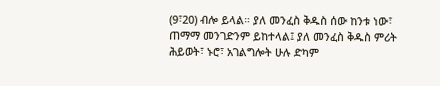(9፣20) ብሎ ይላል። ያለ መንፈስ ቅዱስ ሰው ከንቱ ነው፣ ጠማማ መንገድንም ይከተላል፤ ያለ መንፈስ ቅዱስ ምሪት ሕይወት፣ ኑሮ፣ አገልግሎት ሁሉ ድካም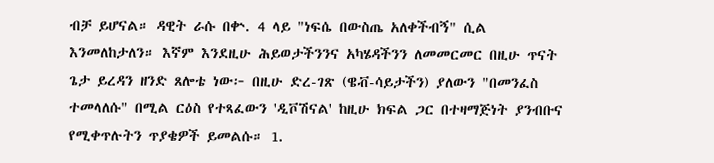ብቻ ይሆናል። ዳዊት ራሱ በቍ. 4 ላይ "ነፍሴ በውስጤ አለቀችብኝ" ሲል እንመለከታለን። እኛም እንደዚሁ ሕይወታችንንና አካሄዳችንን ለመመርመር በዚሁ ጥናት ጌታ ይረዳን ዘንድ ጸሎቴ ነው፦ በዚሁ ድረ-ገጽ (ዌቭ-ሳይታችን) ያለውን "በመንፈስ ተመላለሱ" በሚል ርዕስ የተጻፈውን 'ዲቮሽናል' ከዚሁ ክፍል ጋር በተዛማጅነት ያንብቡና የሚቀጥሉትን ጥያቄዎች ይመልሱ። 1.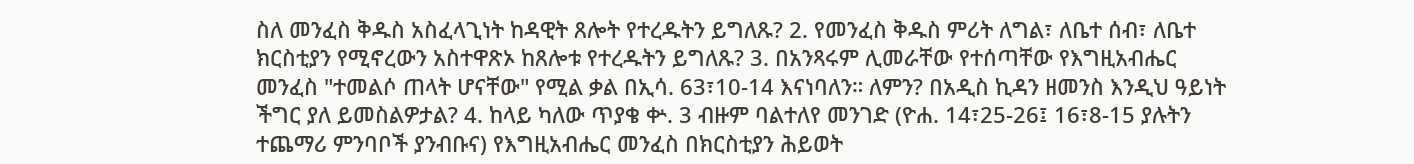ስለ መንፈስ ቅዱስ አስፈላጊነት ከዳዊት ጸሎት የተረዱትን ይግለጹ? 2. የመንፈስ ቅዱስ ምሪት ለግል፣ ለቤተ ሰብ፣ ለቤተ ክርስቲያን የሚኖረውን አስተዋጽኦ ከጸሎቱ የተረዱትን ይግለጹ? 3. በአንጻሩም ሊመራቸው የተሰጣቸው የእግዚአብሔር መንፈስ "ተመልሶ ጠላት ሆናቸው" የሚል ቃል በኢሳ. 63፣10-14 እናነባለን። ለምን? በአዲስ ኪዳን ዘመንስ እንዲህ ዓይነት ችግር ያለ ይመስልዎታል? 4. ከላይ ካለው ጥያቄ ቍ. 3 ብዙም ባልተለየ መንገድ (ዮሐ. 14፣25-26፤ 16፣8-15 ያሉትን ተጨማሪ ምንባቦች ያንብቡና) የእግዚአብሔር መንፈስ በክርስቲያን ሕይወት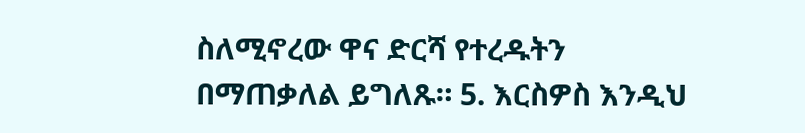ስለሚኖረው ዋና ድርሻ የተረዱትን በማጠቃለል ይግለጹ። 5. እርስዎስ እንዲህ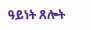ዓይነት ጸሎት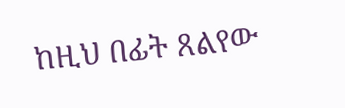ከዚህ በፊት ጸልየው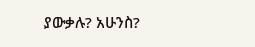ያውቃሉ? አሁንስ?